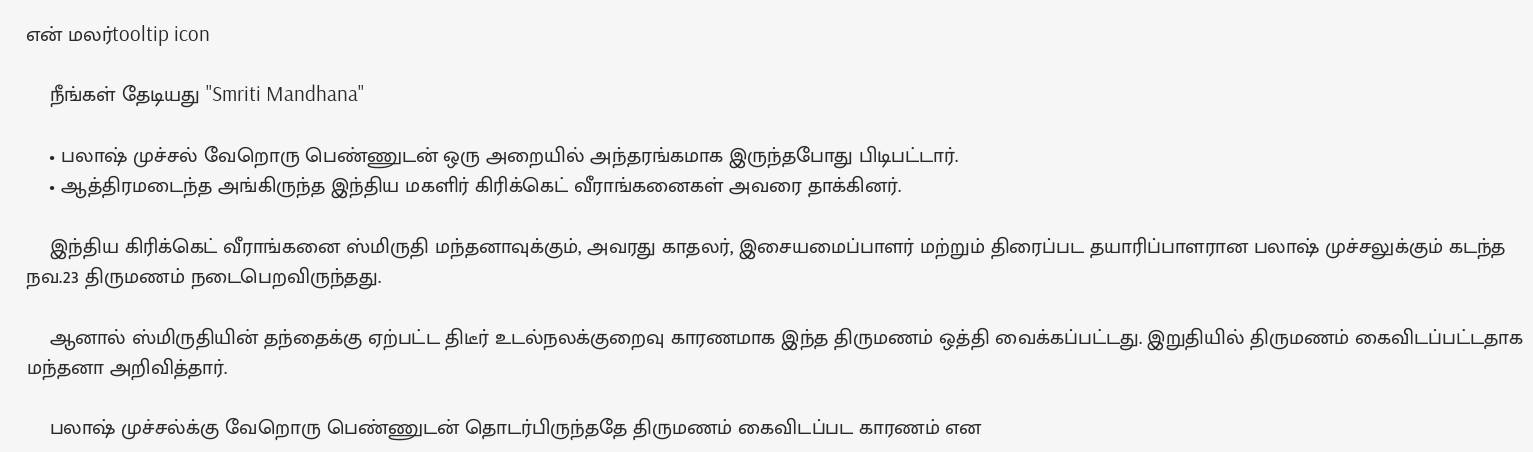என் மலர்tooltip icon

    நீங்கள் தேடியது "Smriti Mandhana"

    • பலாஷ் முச்சல் வேறொரு பெண்ணுடன் ஒரு அறையில் அந்தரங்கமாக இருந்தபோது பிடிபட்டார்.
    • ஆத்திரமடைந்த அங்கிருந்த இந்திய மகளிர் கிரிக்கெட் வீராங்கனைகள் அவரை தாக்கினர்.

    இந்திய கிரிக்கெட் வீராங்கனை ஸ்மிருதி மந்தனாவுக்கும், அவரது காதலர், இசையமைப்பாளர் மற்றும் திரைப்பட தயாரிப்பாளரான பலாஷ் முச்சலுக்கும் கடந்த நவ.23 திருமணம் நடைபெறவிருந்தது.

    ஆனால் ஸ்மிருதியின் தந்தைக்கு ஏற்பட்ட திடீர் உடல்நலக்குறைவு காரணமாக இந்த திருமணம் ஒத்தி வைக்கப்பட்டது. இறுதியில் திருமணம் கைவிடப்பட்டதாக மந்தனா அறிவித்தார்.

    பலாஷ் முச்சல்க்கு வேறொரு பெண்ணுடன் தொடர்பிருந்ததே திருமணம் கைவிடப்பட காரணம் என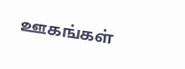ஊகங்கள்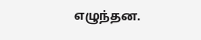எழுந்தன.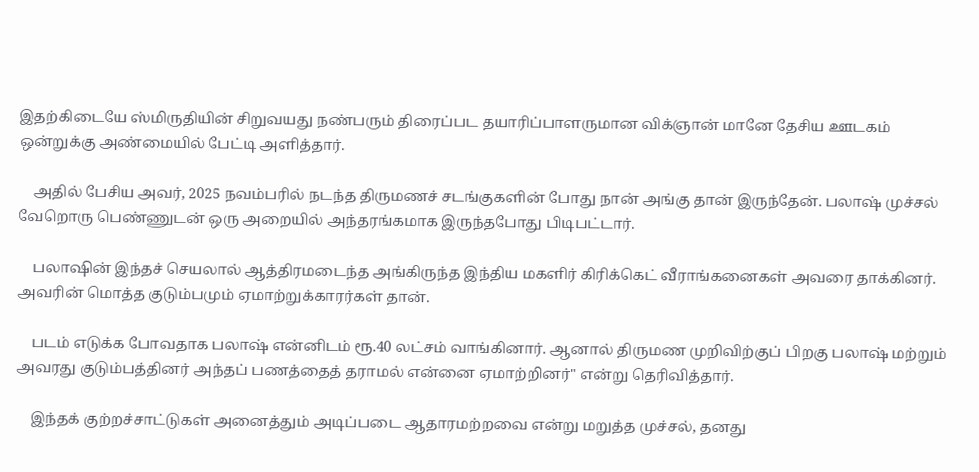இதற்கிடையே ஸ்மிருதியின் சிறுவயது நண்பரும் திரைப்பட தயாரிப்பாளருமான விக்ஞான் மானே தேசிய ஊடகம் ஒன்றுக்கு அண்மையில் பேட்டி அளித்தார்.

    அதில் பேசிய அவர், 2025 நவம்பரில் நடந்த திருமணச் சடங்குகளின் போது நான் அங்கு தான் இருந்தேன். பலாஷ் முச்சல் வேறொரு பெண்ணுடன் ஒரு அறையில் அந்தரங்கமாக இருந்தபோது பிடிபட்டார்.

    பலாஷின் இந்தச் செயலால் ஆத்திரமடைந்த அங்கிருந்த இந்திய மகளிர் கிரிக்கெட் வீராங்கனைகள் அவரை தாக்கினர். அவரின் மொத்த குடும்பமும் ஏமாற்றுக்காரர்கள் தான்.

    படம் எடுக்க போவதாக பலாஷ் என்னிடம் ரூ.40 லட்சம் வாங்கினார். ஆனால் திருமண முறிவிற்குப் பிறகு பலாஷ் மற்றும் அவரது குடும்பத்தினர் அந்தப் பணத்தைத் தராமல் என்னை ஏமாற்றினர்" என்று தெரிவித்தார்.

    இந்தக் குற்றச்சாட்டுகள் அனைத்தும் அடிப்படை ஆதாரமற்றவை என்று மறுத்த முச்சல், தனது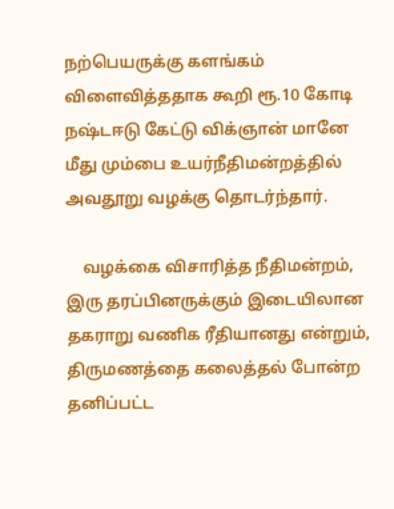நற்பெயருக்கு களங்கம் விளைவித்ததாக கூறி ரூ.10 கோடி நஷ்டஈடு கேட்டு விக்ஞான் மானே மீது மும்பை உயர்நீதிமன்றத்தில் அவதூறு வழக்கு தொடர்ந்தார்.

    வழக்கை விசாரித்த நீதிமன்றம், இரு தரப்பினருக்கும் இடையிலான தகராறு வணிக ரீதியானது என்றும், திருமணத்தை கலைத்தல் போன்ற தனிப்பட்ட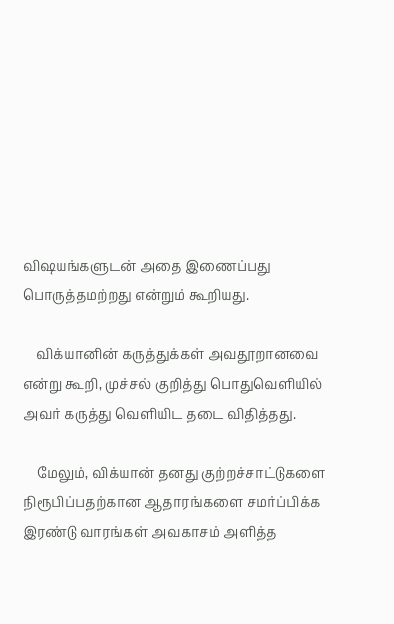விஷயங்களுடன் அதை இணைப்பது பொருத்தமற்றது என்றும் கூறியது.

    விக்யானின் கருத்துக்கள் அவதூறானவை என்று கூறி, முச்சல் குறித்து பொதுவெளியில் அவர் கருத்து வெளியிட தடை விதித்தது.

    மேலும், விக்யான் தனது குற்றச்சாட்டுகளை நிரூபிப்பதற்கான ஆதாரங்களை சமர்ப்பிக்க இரண்டு வாரங்கள் அவகாசம் அளித்த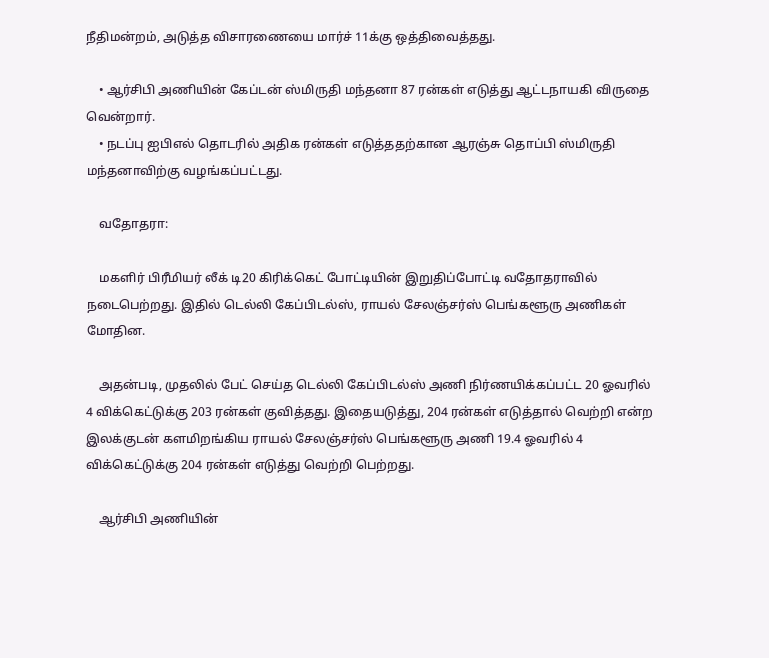நீதிமன்றம், அடுத்த விசாரணையை மார்ச் 11க்கு ஒத்திவைத்தது.

    • ஆர்சிபி அணியின் கேப்டன் ஸ்மிருதி மந்தனா 87 ரன்கள் எடுத்து ஆட்டநாயகி விருதை வென்றார்.
    • நடப்பு ஐபிஎல் தொடரில் அதிக ரன்கள் எடுத்ததற்கான ஆரஞ்சு தொப்பி ஸ்மிருதி மந்தனாவிற்கு வழங்கப்பட்டது.

    வதோதரா:

    மகளிர் பிரீமியர் லீக் டி20 கிரிக்கெட் போட்டியின் இறுதிப்போட்டி வதோதராவில் நடைபெற்றது. இதில் டெல்லி கேப்பிடல்ஸ், ராயல் சேலஞ்சர்ஸ் பெங்களூரு அணிகள் மோதின.

    அதன்படி, முதலில் பேட் செய்த டெல்லி கேப்பிடல்ஸ் அணி நிர்ணயிக்கப்பட்ட 20 ஓவரில் 4 விக்கெட்டுக்கு 203 ரன்கள் குவித்தது. இதையடுத்து, 204 ரன்கள் எடுத்தால் வெற்றி என்ற இலக்குடன் களமிறங்கிய ராயல் சேலஞ்சர்ஸ் பெங்களூரு அணி 19.4 ஓவரில் 4 விக்கெட்டுக்கு 204 ரன்கள் எடுத்து வெற்றி பெற்றது.

    ஆர்சிபி அணியின்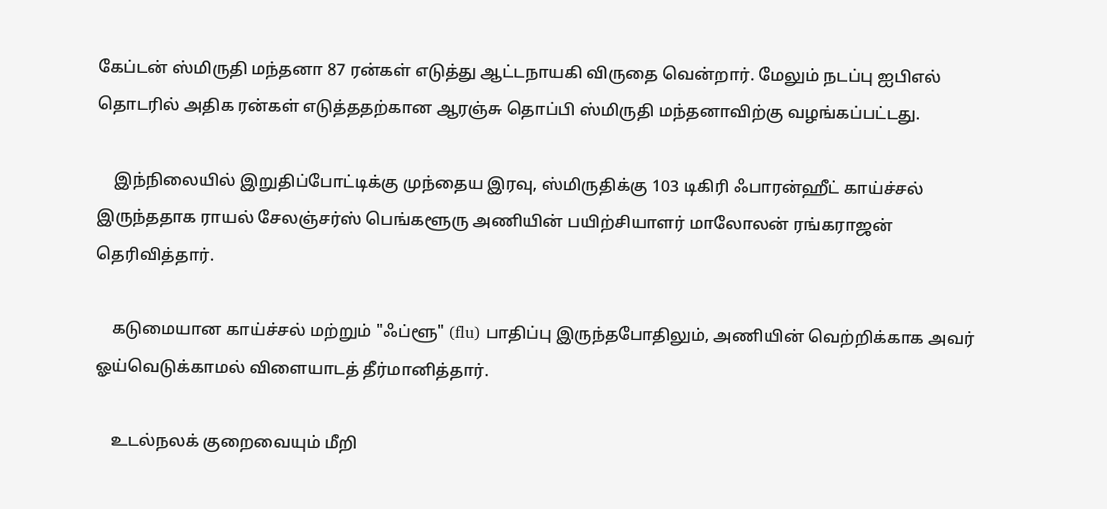கேப்டன் ஸ்மிருதி மந்தனா 87 ரன்கள் எடுத்து ஆட்டநாயகி விருதை வென்றார். மேலும் நடப்பு ஐபிஎல் தொடரில் அதிக ரன்கள் எடுத்ததற்கான ஆரஞ்சு தொப்பி ஸ்மிருதி மந்தனாவிற்கு வழங்கப்பட்டது.

    இந்நிலையில் இறுதிப்போட்டிக்கு முந்தைய இரவு, ஸ்மிருதிக்கு 103 டிகிரி ஃபாரன்ஹீட் காய்ச்சல் இருந்ததாக ராயல் சேலஞ்சர்ஸ் பெங்களூரு அணியின் பயிற்சியாளர் மாலோலன் ரங்கராஜன் தெரிவித்தார்.

    கடுமையான காய்ச்சல் மற்றும் "ஃப்ளூ" (flu) பாதிப்பு இருந்தபோதிலும், அணியின் வெற்றிக்காக அவர் ஓய்வெடுக்காமல் விளையாடத் தீர்மானித்தார்.

    உடல்நலக் குறைவையும் மீறி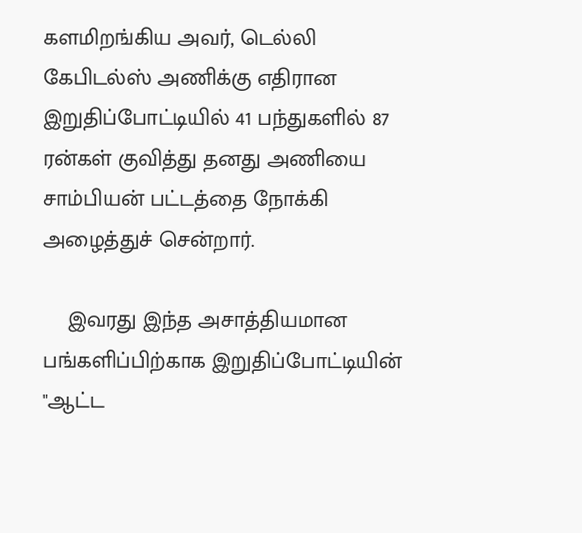களமிறங்கிய அவர், டெல்லி கேபிடல்ஸ் அணிக்கு எதிரான இறுதிப்போட்டியில் 41 பந்துகளில் 87 ரன்கள் குவித்து தனது அணியை சாம்பியன் பட்டத்தை நோக்கி அழைத்துச் சென்றார்.

    இவரது இந்த அசாத்தியமான பங்களிப்பிற்காக இறுதிப்போட்டியின் "ஆட்ட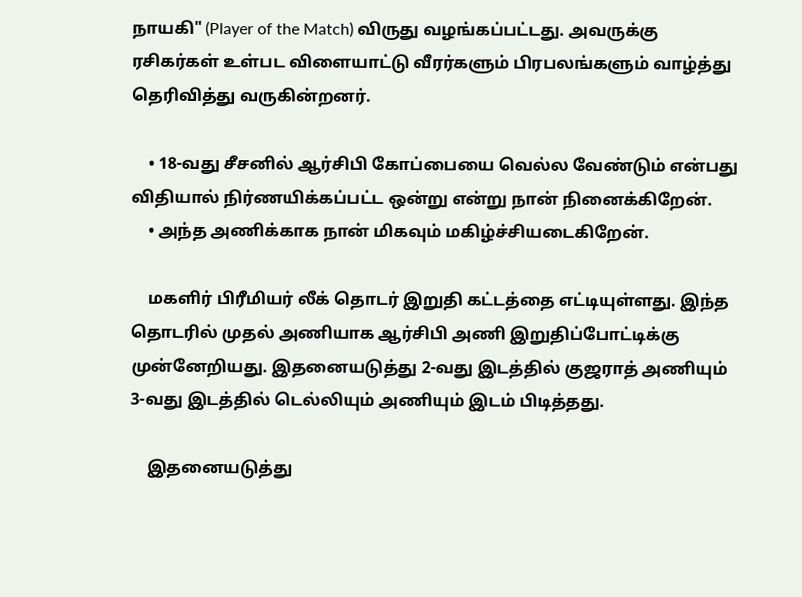நாயகி" (Player of the Match) விருது வழங்கப்பட்டது. அவருக்கு ரசிகர்கள் உள்பட விளையாட்டு வீரர்களும் பிரபலங்களும் வாழ்த்து தெரிவித்து வருகின்றனர்.

    • 18-வது சீசனில் ஆர்சிபி கோப்பையை வெல்ல வேண்டும் என்பது விதியால் நிர்ணயிக்கப்பட்ட ஒன்று என்று நான் நினைக்கிறேன்.
    • அந்த அணிக்காக நான் மிகவும் மகிழ்ச்சியடைகிறேன்.

    மகளிர் பிரீமியர் லீக் தொடர் இறுதி கட்டத்தை எட்டியுள்ளது. இந்த தொடரில் முதல் அணியாக ஆர்சிபி அணி இறுதிப்போட்டிக்கு முன்னேறியது. இதனையடுத்து 2-வது இடத்தில் குஜராத் அணியும் 3-வது இடத்தில் டெல்லியும் அணியும் இடம் பிடித்தது.

    இதனையடுத்து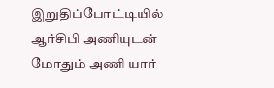இறுதிப்போட்டியில் ஆர்சிபி அணியுடன் மோதும் அணி யார்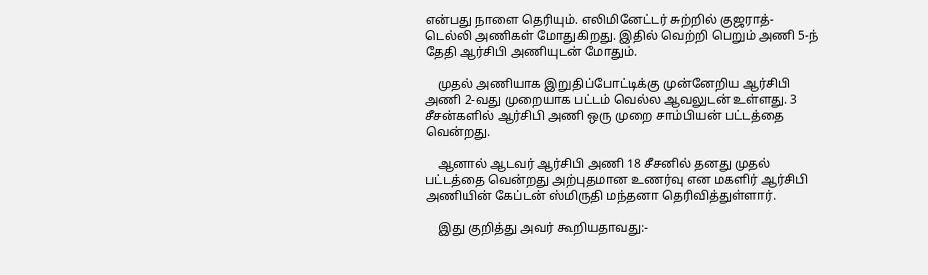என்பது நாளை தெரியும். எலிமினேட்டர் சுற்றில் குஜராத்- டெல்லி அணிகள் மோதுகிறது. இதில் வெற்றி பெறும் அணி 5-ந் தேதி ஆர்சிபி அணியுடன் மோதும்.

    முதல் அணியாக இறுதிப்போட்டிக்கு முன்னேறிய ஆர்சிபி அணி 2-வது முறையாக பட்டம் வெல்ல ஆவலுடன் உள்ளது. 3 சீசன்களில் ஆர்சிபி அணி ஒரு முறை சாம்பியன் பட்டத்தை வென்றது.

    ஆனால் ஆடவர் ஆர்சிபி அணி 18 சீசனில் தனது முதல் பட்டத்தை வென்றது அற்புதமான உணர்வு என மகளிர் ஆர்சிபி அணியின் கேப்டன் ஸ்மிருதி மந்தனா தெரிவித்துள்ளார்.

    இது குறித்து அவர் கூறியதாவது:-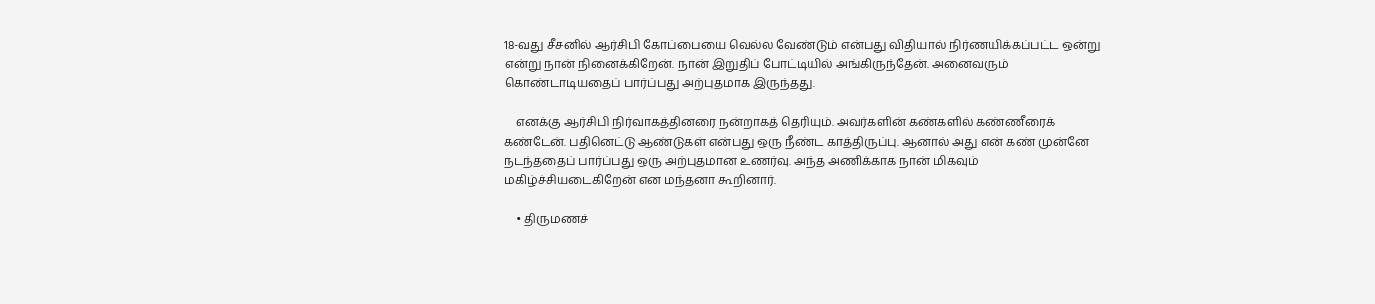18-வது சீசனில் ஆர்சிபி கோப்பையை வெல்ல வேண்டும் என்பது விதியால் நிர்ணயிக்கப்பட்ட ஒன்று என்று நான் நினைக்கிறேன். நான் இறுதிப் போட்டியில் அங்கிருந்தேன். அனைவரும் கொண்டாடியதைப் பார்ப்பது அற்புதமாக இருந்தது.

    எனக்கு ஆர்சிபி நிர்வாகத்தினரை நன்றாகத் தெரியும். அவர்களின் கண்களில் கண்ணீரைக் கண்டேன். பதினெட்டு ஆண்டுகள் என்பது ஒரு நீண்ட காத்திருப்பு. ஆனால் அது என் கண் முன்னே நடந்ததைப் பார்ப்பது ஒரு அற்புதமான உணர்வு. அந்த அணிக்காக நான் மிகவும் மகிழ்ச்சியடைகிறேன் என மந்தனா கூறினார்.

    • திருமணச்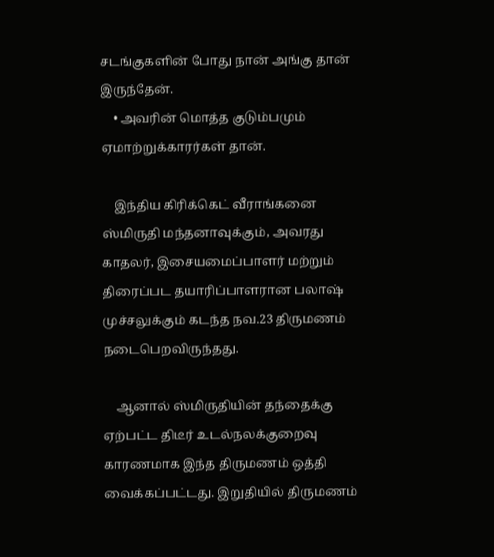சடங்குகளின் போது நான் அங்கு தான் இருந்தேன்.
    • அவரின் மொத்த குடும்பமும் ஏமாற்றுக்காரர்கள் தான்.

    இந்திய கிரிக்கெட் வீராங்கனை ஸ்மிருதி மந்தனாவுக்கும், அவரது காதலர், இசையமைப்பாளர் மற்றும் திரைப்பட தயாரிப்பாளரான பலாஷ் முச்சலுக்கும் கடந்த நவ.23 திருமணம் நடைபெறவிருந்தது.

    ஆனால் ஸ்மிருதியின் தந்தைக்கு ஏற்பட்ட திடீர் உடல்நலக்குறைவு காரணமாக இந்த திருமணம் ஒத்தி வைக்கப்பட்டது. இறுதியில் திருமணம்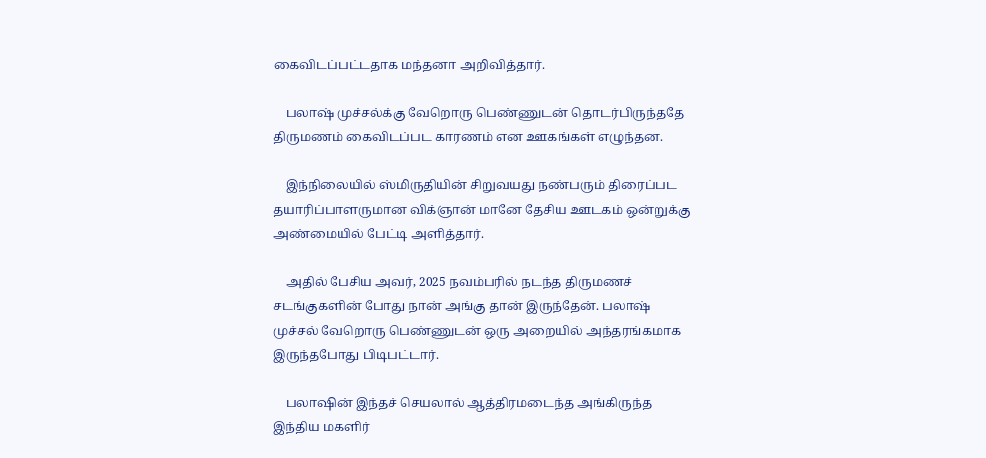கைவிடப்பட்டதாக மந்தனா அறிவித்தார்.

    பலாஷ் முச்சல்க்கு வேறொரு பெண்ணுடன் தொடர்பிருந்ததே திருமணம் கைவிடப்பட காரணம் என ஊகங்கள் எழுந்தன.

    இந்நிலையில் ஸ்மிருதியின் சிறுவயது நண்பரும் திரைப்பட தயாரிப்பாளருமான விக்ஞான் மானே தேசிய ஊடகம் ஒன்றுக்கு அண்மையில் பேட்டி அளித்தார்.

    அதில் பேசிய அவர், 2025 நவம்பரில் நடந்த திருமணச் சடங்குகளின் போது நான் அங்கு தான் இருந்தேன். பலாஷ் முச்சல் வேறொரு பெண்ணுடன் ஒரு அறையில் அந்தரங்கமாக இருந்தபோது பிடிபட்டார்.

    பலாஷின் இந்தச் செயலால் ஆத்திரமடைந்த அங்கிருந்த இந்திய மகளிர்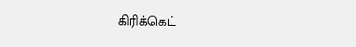கிரிக்கெட்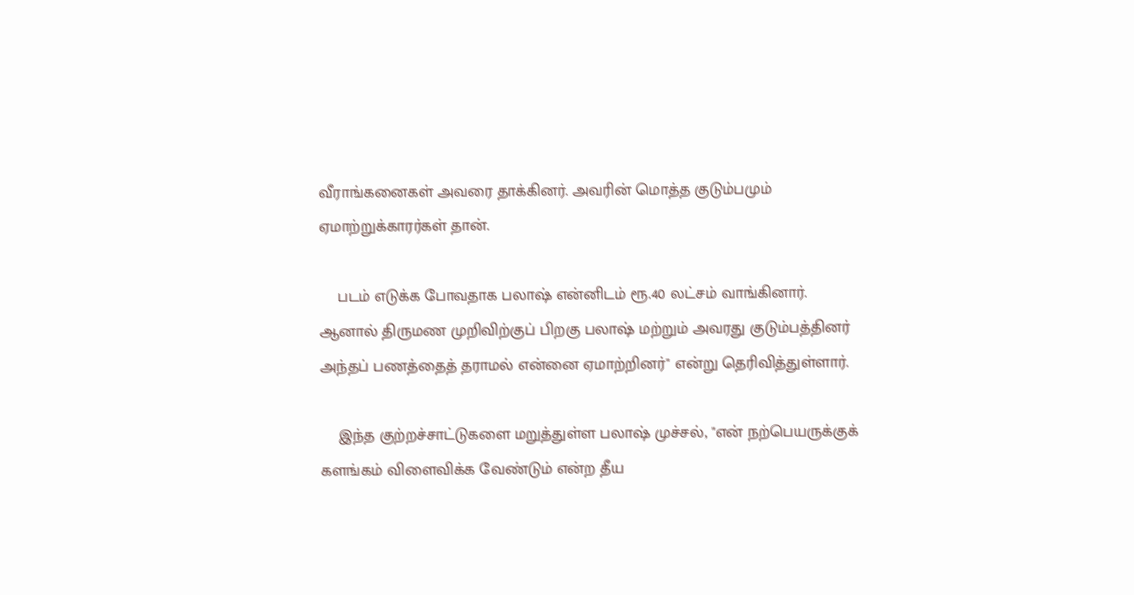வீராங்கனைகள் அவரை தாக்கினர். அவரின் மொத்த குடும்பமும் ஏமாற்றுக்காரர்கள் தான்.

    படம் எடுக்க போவதாக பலாஷ் என்னிடம் ரூ.40 லட்சம் வாங்கினார். ஆனால் திருமண முறிவிற்குப் பிறகு பலாஷ் மற்றும் அவரது குடும்பத்தினர் அந்தப் பணத்தைத் தராமல் என்னை ஏமாற்றினர்" என்று தெரிவித்துள்ளார்.

    இந்த குற்றச்சாட்டுகளை மறுத்துள்ள பலாஷ் முச்சல், "என் நற்பெயருக்குக் களங்கம் விளைவிக்க வேண்டும் என்ற தீய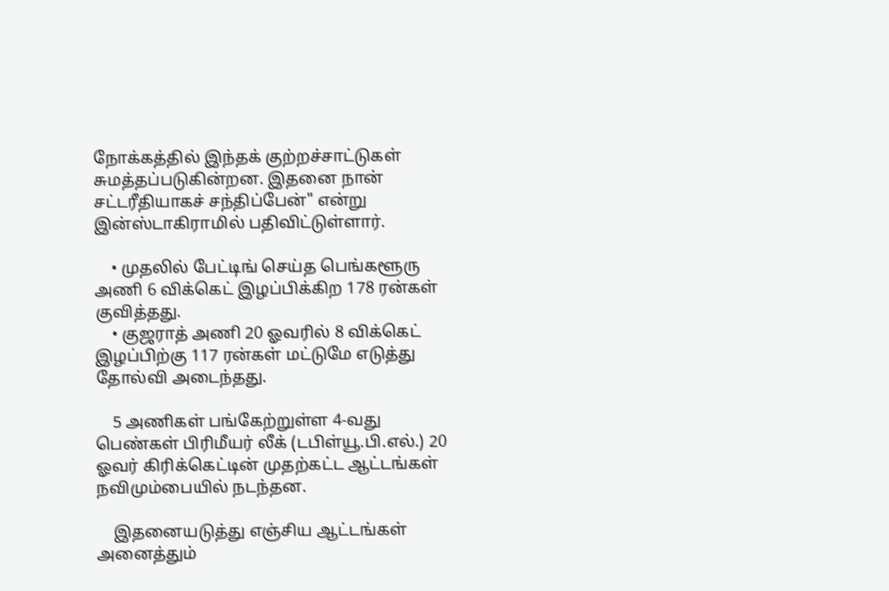நோக்கத்தில் இந்தக் குற்றச்சாட்டுகள் சுமத்தப்படுகின்றன. இதனை நான் சட்டரீதியாகச் சந்திப்பேன்" என்று இன்ஸ்டாகிராமில் பதிவிட்டுள்ளார்.

    • முதலில் பேட்டிங் செய்த பெங்களூரு அணி 6 விக்கெட் இழப்பிக்கிற 178 ரன்கள் குவித்தது.
    • குஜராத் அணி 20 ஓவரில் 8 விக்கெட் இழப்பிற்கு 117 ரன்கள் மட்டுமே எடுத்து தோல்வி அடைந்தது.

    5 அணிகள் பங்கேற்றுள்ள 4-வது பெண்கள் பிரிமீயர் லீக் (டபிள்யூ.பி.எல்.) 20 ஓவர் கிரிக்கெட்டின் முதற்கட்ட ஆட்டங்கள் நவிமும்பையில் நடந்தன.

    இதனையடுத்து எஞ்சிய ஆட்டங்கள் அனைத்தும்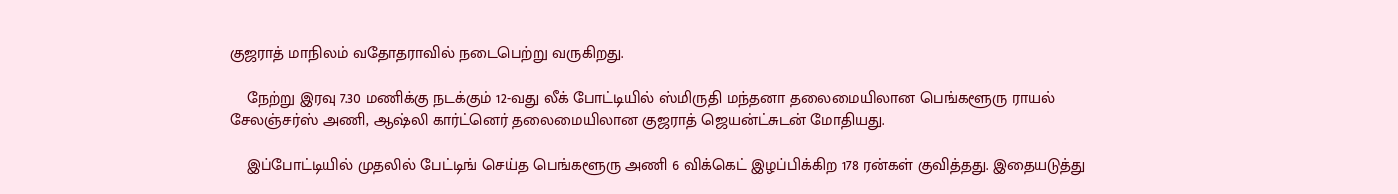குஜராத் மாநிலம் வதோதராவில் நடைபெற்று வருகிறது.

    நேற்று இரவு 7.30 மணிக்கு நடக்கும் 12-வது லீக் போட்டியில் ஸ்மிருதி மந்தனா தலைமையிலான பெங்களூரு ராயல் சேலஞ்சர்ஸ் அணி, ஆஷ்லி கார்ட்னெர் தலைமையிலான குஜராத் ஜெயன்ட்சுடன் மோதியது.

    இப்போட்டியில் முதலில் பேட்டிங் செய்த பெங்களூரு அணி 6 விக்கெட் இழப்பிக்கிற 178 ரன்கள் குவித்தது. இதையடுத்து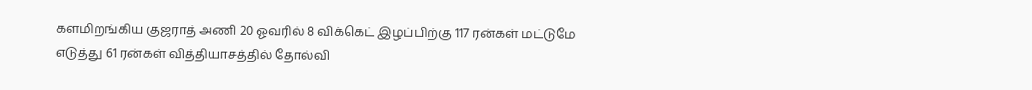களமிறங்கிய குஜராத் அணி 20 ஓவரில் 8 விக்கெட் இழப்பிற்கு 117 ரன்கள் மட்டுமே எடுத்து 61 ரன்கள் வித்தியாசத்தில் தோல்வி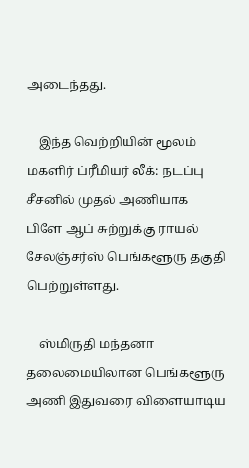அடைந்தது.

    இந்த வெற்றியின் மூலம் மகளிர் ப்ரீமியர் லீக்: நடப்பு சீசனில் முதல் அணியாக பிளே ஆப் சுற்றுக்கு ராயல் சேலஞ்சர்ஸ் பெங்களூரு தகுதி பெற்றுள்ளது.

    ஸ்மிருதி மந்தனா தலைமையிலான பெங்களூரு அணி இதுவரை விளையாடிய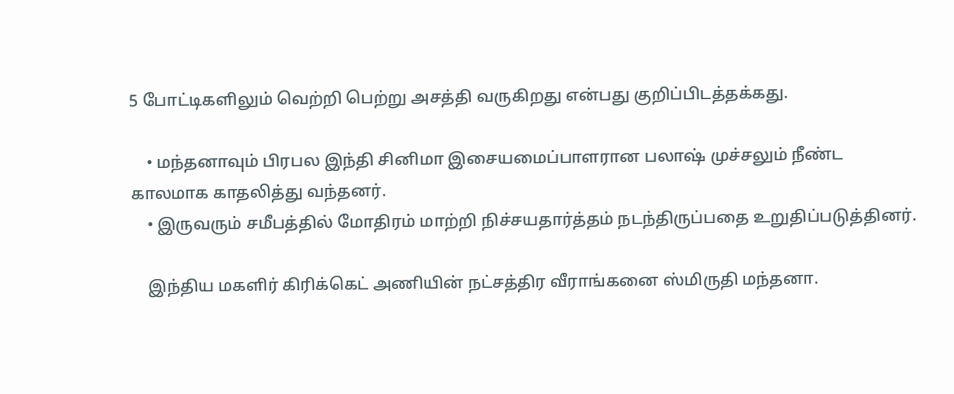5 போட்டிகளிலும் வெற்றி பெற்று அசத்தி வருகிறது என்பது குறிப்பிடத்தக்கது.

    • மந்தனாவும் பிரபல இந்தி சினிமா இசையமைப்பாளரான பலாஷ் முச்சலும் நீண்ட காலமாக காதலித்து வந்தனர்.
    • இருவரும் சமீபத்தில் மோதிரம் மாற்றி நிச்சயதார்த்தம் நடந்திருப்பதை உறுதிப்படுத்தினர்.

    இந்திய மகளிர் கிரிக்கெட் அணியின் நட்சத்திர வீராங்கனை ஸ்மிருதி மந்தனா.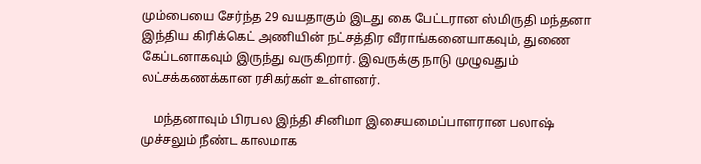மும்பையை சேர்ந்த 29 வயதாகும் இடது கை பேட்டரான ஸ்மிருதி மந்தனா இந்திய கிரிக்கெட் அணியின் நட்சத்திர வீராங்கனையாகவும், துணை கேப்டனாகவும் இருந்து வருகிறார். இவருக்கு நாடு முழுவதும் லட்சக்கணக்கான ரசிகர்கள் உள்ளனர்.

    மந்தனாவும் பிரபல இந்தி சினிமா இசையமைப்பாளரான பலாஷ் முச்சலும் நீண்ட காலமாக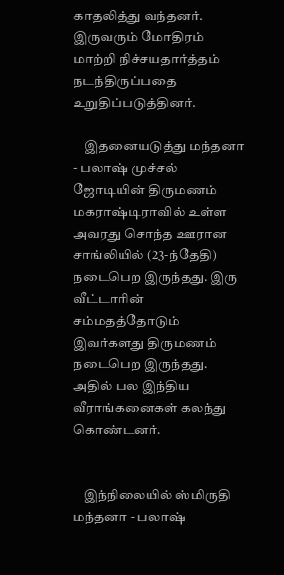காதலித்து வந்தனர். இருவரும் மோதிரம் மாற்றி நிச்சயதார்த்தம் நடந்திருப்பதை உறுதிப்படுத்தினர்.

    இதனையடுத்து மந்தனா - பலாஷ் முச்சல் ஜோடியின் திருமணம் மகராஷ்டிராவில் உள்ள அவரது சொந்த ஊரான சாங்லியில் (23-ந்தேதி) நடைபெற இருந்தது. இரு வீட்டாரின் சம்மதத்தோடும் இவர்களது திருமணம் நடைபெற இருந்தது. அதில் பல இந்திய வீராங்கனைகள் கலந்து கொண்டனர்.


    இந்நிலையில் ஸ்மிருதி மந்தனா - பலாஷ்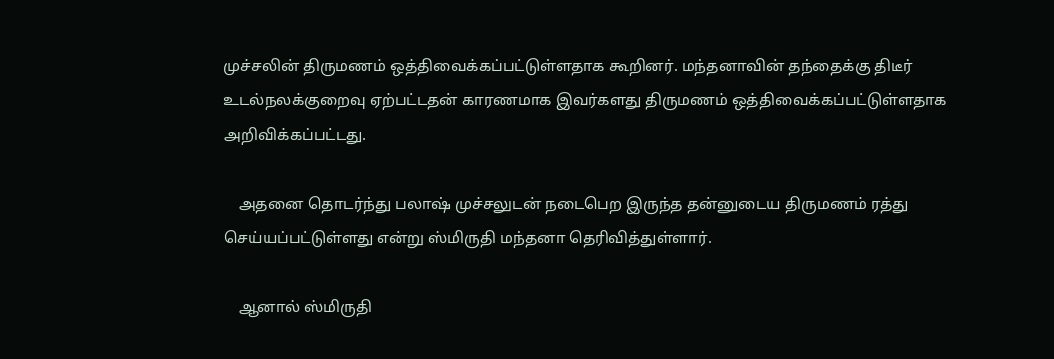முச்சலின் திருமணம் ஒத்திவைக்கப்பட்டுள்ளதாக கூறினர். மந்தனாவின் தந்தைக்கு திடீர் உடல்நலக்குறைவு ஏற்பட்டதன் காரணமாக இவர்களது திருமணம் ஒத்திவைக்கப்பட்டுள்ளதாக அறிவிக்கப்பட்டது.

    அதனை தொடர்ந்து பலாஷ் முச்சலுடன் நடைபெற இருந்த தன்னுடைய திருமணம் ரத்து செய்யப்பட்டுள்ளது என்று ஸ்மிருதி மந்தனா தெரிவித்துள்ளார்.

    ஆனால் ஸ்மிருதி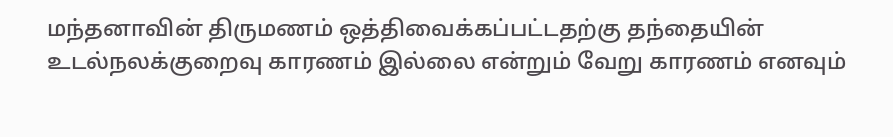மந்தனாவின் திருமணம் ஒத்திவைக்கப்பட்டதற்கு தந்தையின் உடல்நலக்குறைவு காரணம் இல்லை என்றும் வேறு காரணம் எனவும்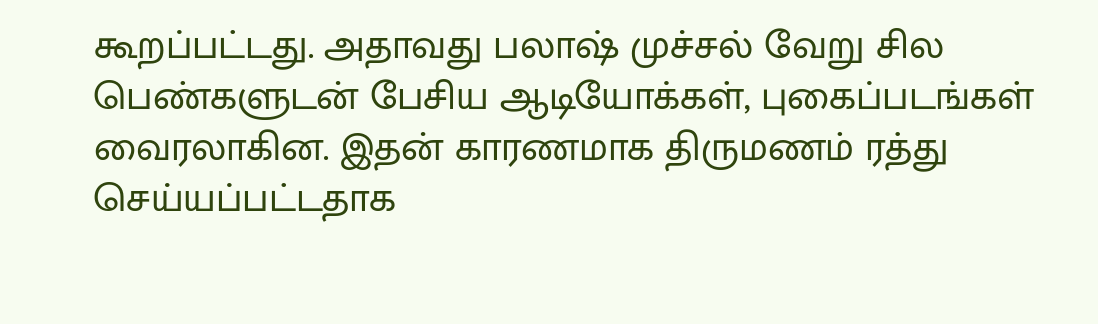கூறப்பட்டது. அதாவது பலாஷ் முச்சல் வேறு சில பெண்களுடன் பேசிய ஆடியோக்கள், புகைப்படங்கள் வைரலாகின. இதன் காரணமாக திருமணம் ரத்து செய்யப்பட்டதாக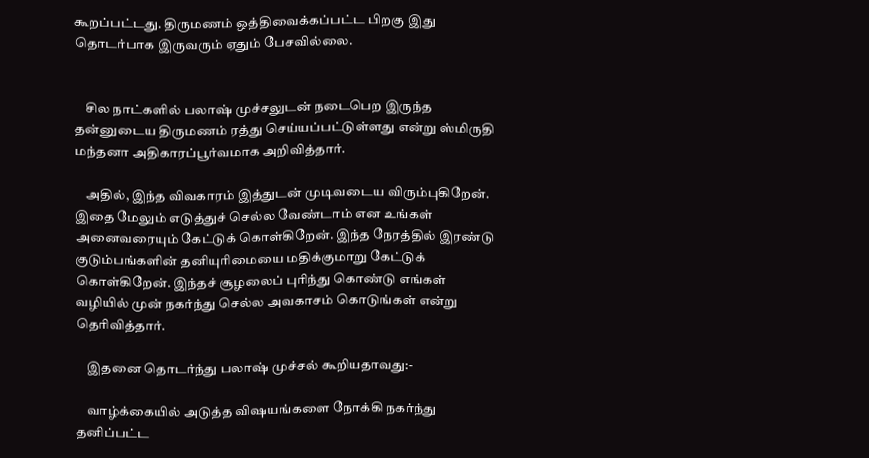கூறப்பட்டது. திருமணம் ஒத்திவைக்கப்பட்ட பிறகு இது தொடர்பாக இருவரும் ஏதும் பேசவில்லை.


    சில நாட்களில் பலாஷ் முச்சலுடன் நடைபெற இருந்த தன்னுடைய திருமணம் ரத்து செய்யப்பட்டுள்ளது என்று ஸ்மிருதி மந்தனா அதிகாரப்பூர்வமாக அறிவித்தார்.

    அதில், இந்த விவகாரம் இத்துடன் முடிவடைய விரும்புகிறேன். இதை மேலும் எடுத்துச் செல்ல வேண்டாம் என உங்கள் அனைவரையும் கேட்டுக் கொள்கிறேன். இந்த நேரத்தில் இரண்டு குடும்பங்களின் தனியுரிமையை மதிக்குமாறு கேட்டுக் கொள்கிறேன். இந்தச் சூழலைப் புரிந்து கொண்டு எங்கள் வழியில் முன் நகர்ந்து செல்ல அவகாசம் கொடுங்கள் என்று தெரிவித்தார்.

    இதனை தொடர்ந்து பலாஷ் முச்சல் கூறியதாவது:-

    வாழ்க்கையில் அடுத்த விஷயங்களை நோக்கி நகர்ந்து தனிப்பட்ட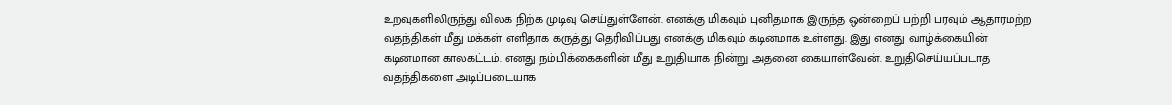உறவுகளிலிருந்து விலக நிற்க முடிவு செய்துள்ளேன். எனக்கு மிகவும் புனிதமாக இருந்த ஒன்றைப் பற்றி பரவும் ஆதாரமற்ற வதந்திகள் மீது மக்கள் எளிதாக கருத்து தெரிவிப்பது எனக்கு மிகவும் கடினமாக உள்ளது. இது எனது வாழ்க்கையின் கடினமான காலகட்டம். எனது நம்பிக்கைகளின் மீது உறுதியாக நின்று அதனை கையாள்வேன். உறுதிசெய்யப்படாத வதந்திகளை அடிப்படையாக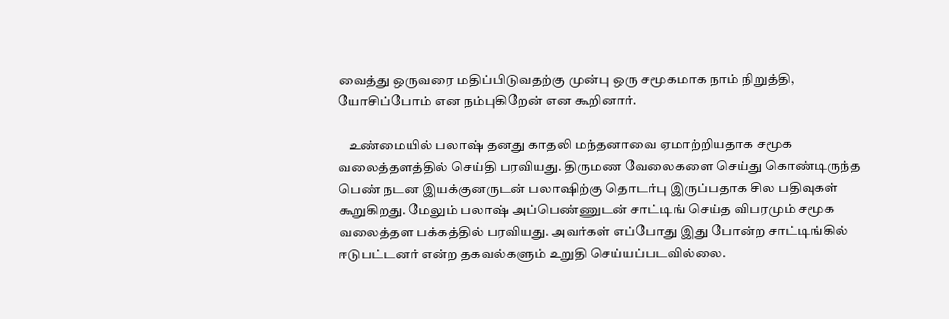வைத்து ஒருவரை மதிப்பிடுவதற்கு முன்பு ஒரு சமூகமாக நாம் நிறுத்தி, யோசிப்போம் என நம்புகிறேன் என கூறினார்.

    உண்மையில் பலாஷ் தனது காதலி மந்தனாவை ஏமாற்றியதாக சமூக வலைத்தளத்தில் செய்தி பரவியது. திருமண வேலைகளை செய்து கொண்டிருந்த பெண் நடன இயக்குனருடன் பலாஷிற்கு தொடர்பு இருப்பதாக சில பதிவுகள் கூறுகிறது. மேலும் பலாஷ் அப்பெண்ணுடன் சாட்டிங் செய்த விபரமும் சமூக வலைத்தள பக்கத்தில் பரவியது. அவர்கள் எப்போது இது போன்ற சாட்டிங்கில் ஈடுபட்டனர் என்ற தகவல்களும் உறுதி செய்யப்படவில்லை.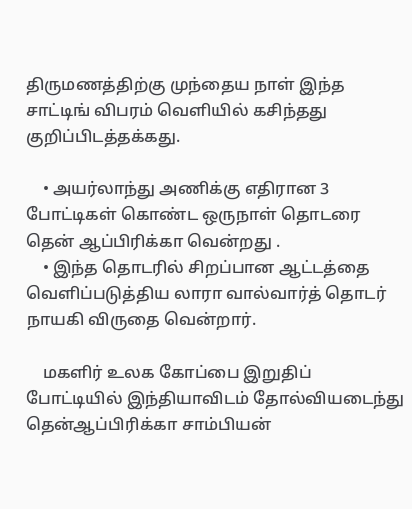திருமணத்திற்கு முந்தைய நாள் இந்த சாட்டிங் விபரம் வெளியில் கசிந்தது குறிப்பிடத்தக்கது.

    • அயர்லாந்து அணிக்கு எதிரான 3 போட்டிகள் கொண்ட ஒருநாள் தொடரை தென் ஆப்பிரிக்கா வென்றது .
    • இந்த தொடரில் சிறப்பான ஆட்டத்தை வெளிப்படுத்திய லாரா வால்வார்த் தொடர் நாயகி விருதை வென்றார்.

    மகளிர் உலக கோப்பை இறுதிப் போட்டியில் இந்தியாவிடம் தோல்வியடைந்து தென்ஆப்பிரிக்கா சாம்பியன்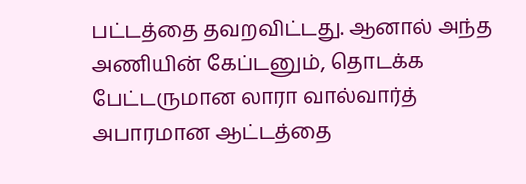பட்டத்தை தவறவிட்டது. ஆனால் அந்த அணியின் கேப்டனும், தொடக்க பேட்டருமான லாரா வால்வார்த் அபாரமான ஆட்டத்தை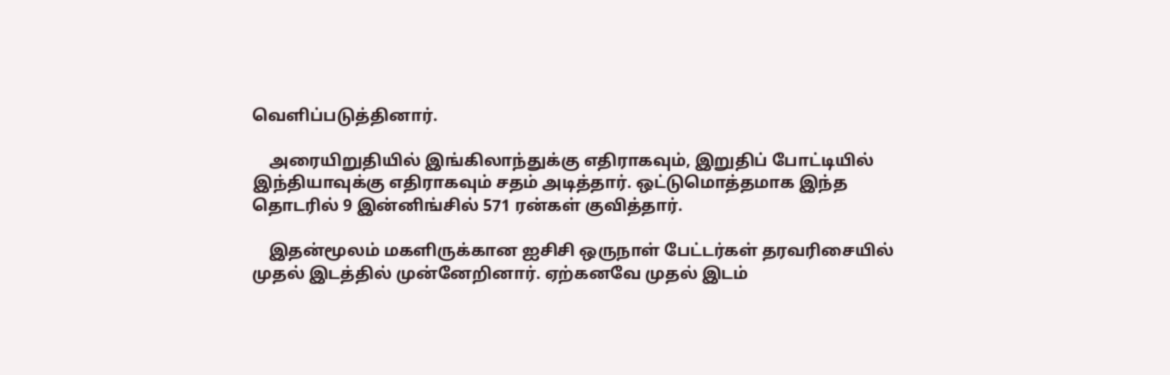வெளிப்படுத்தினார்.

    அரையிறுதியில் இங்கிலாந்துக்கு எதிராகவும், இறுதிப் போட்டியில் இந்தியாவுக்கு எதிராகவும் சதம் அடித்தார். ஒட்டுமொத்தமாக இந்த தொடரில் 9 இன்னிங்சில் 571 ரன்கள் குவித்தார்.

    இதன்மூலம் மகளிருக்கான ஐசிசி ஒருநாள் பேட்டர்கள் தரவரிசையில் முதல் இடத்தில் முன்னேறினார். ஏற்கனவே முதல் இடம்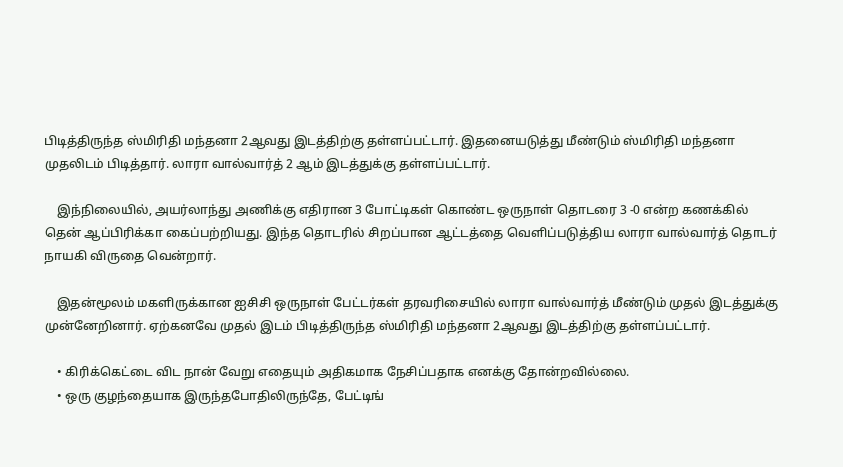பிடித்திருந்த ஸ்மிரிதி மந்தனா 2ஆவது இடத்திற்கு தள்ளப்பட்டார். இதனையடுத்து மீண்டும் ஸ்மிரிதி மந்தனா முதலிடம் பிடித்தார். லாரா வால்வார்த் 2 ஆம் இடத்துக்கு தள்ளப்பட்டார்.

    இந்நிலையில், அயர்லாந்து அணிக்கு எதிரான 3 போட்டிகள் கொண்ட ஒருநாள் தொடரை 3 -0 என்ற கணக்கில் தென் ஆப்பிரிக்கா கைப்பற்றியது. இந்த தொடரில் சிறப்பான ஆட்டத்தை வெளிப்படுத்திய லாரா வால்வார்த் தொடர் நாயகி விருதை வென்றார்.

    இதன்மூலம் மகளிருக்கான ஐசிசி ஒருநாள் பேட்டர்கள் தரவரிசையில் லாரா வால்வார்த் மீண்டும் முதல் இடத்துக்கு முன்னேறினார். ஏற்கனவே முதல் இடம் பிடித்திருந்த ஸ்மிரிதி மந்தனா 2ஆவது இடத்திற்கு தள்ளப்பட்டார்.

    • கிரிக்கெட்டை விட நான் வேறு எதையும் அதிகமாக நேசிப்பதாக எனக்கு தோன்றவில்லை.
    • ஒரு குழந்தையாக இருந்தபோதிலிருந்தே, பேட்டிங்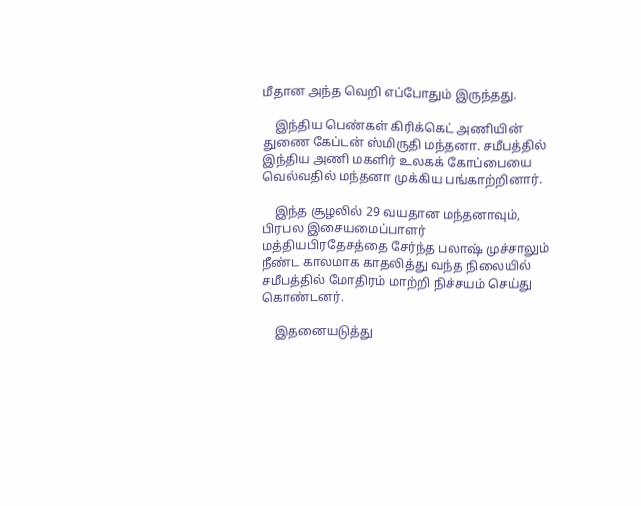மீதான அந்த வெறி எப்போதும் இருந்தது.

    இந்திய பெண்கள் கிரிக்கெட் அணியின் துணை கேப்டன் ஸ்மிருதி மந்தனா. சமீபத்தில் இந்திய அணி மகளிர் உலகக் கோப்பையை வெல்வதில் மந்தனா முக்கிய பங்காற்றினார்.

    இந்த சூழலில் 29 வயதான மந்தனாவும், பிரபல இசையமைப்பாளர் மத்தியபிரதேசத்தை சேர்ந்த பலாஷ் முச்சாலும் நீண்ட காலமாக காதலித்து வந்த நிலையில் சமீபத்தில் மோதிரம் மாற்றி நிச்சயம் செய்து கொண்டனர்.

    இதனையடுத்து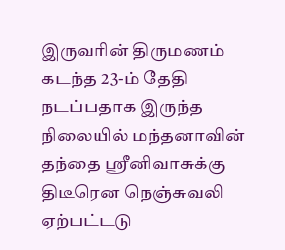இருவரின் திருமணம் கடந்த 23-ம் தேதி நடப்பதாக இருந்த நிலையில் மந்தனாவின் தந்தை ஸ்ரீனிவாசுக்கு திடீரென நெஞ்சுவலி ஏற்பட்டடு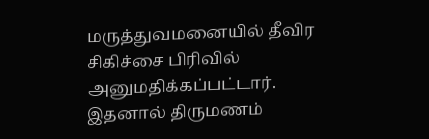மருத்துவமனையில் தீவிர சிகிச்சை பிரிவில் அனுமதிக்கப்பட்டார். இதனால் திருமணம்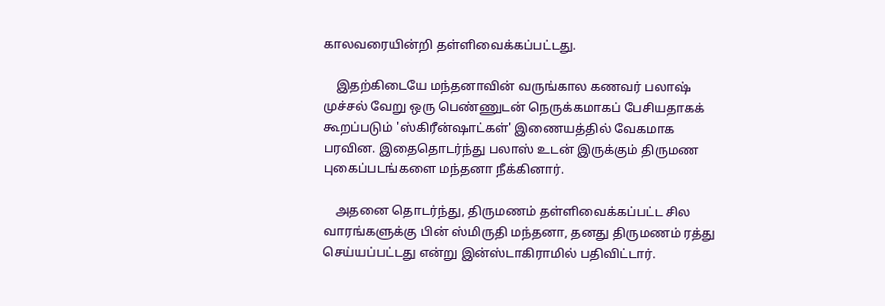காலவரையின்றி தள்ளிவைக்கப்பட்டது.

    இதற்கிடையே மந்தனாவின் வருங்கால கணவர் பலாஷ் முச்சல் வேறு ஒரு பெண்ணுடன் நெருக்கமாகப் பேசியதாகக் கூறப்படும் 'ஸ்கிரீன்ஷாட்கள்' இணையத்தில் வேகமாக பரவின. இதைதொடர்ந்து பலாஸ் உடன் இருக்கும் திருமண புகைப்படங்களை மந்தனா நீக்கினார்.

    அதனை தொடர்ந்து, திருமணம் தள்ளிவைக்கப்பட்ட சில வாரங்களுக்கு பின் ஸ்மிருதி மந்தனா, தனது திருமணம் ரத்து செய்யப்பட்டது என்று இன்ஸ்டாகிராமில் பதிவிட்டார்.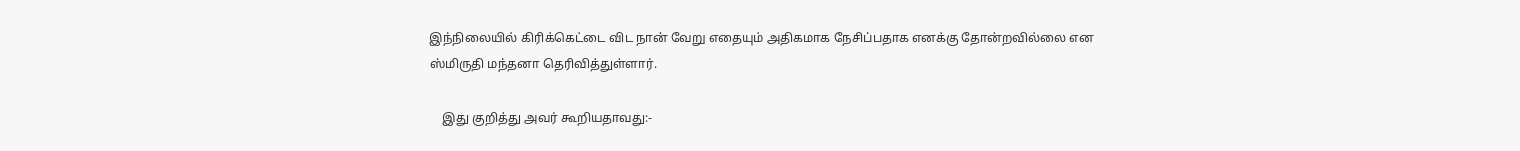இந்நிலையில் கிரிக்கெட்டை விட நான் வேறு எதையும் அதிகமாக நேசிப்பதாக எனக்கு தோன்றவில்லை என ஸ்மிருதி மந்தனா தெரிவித்துள்ளார்.

    இது குறித்து அவர் கூறியதாவது:-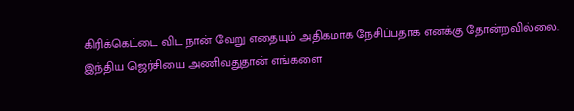கிரிக்கெட்டை விட நான் வேறு எதையும் அதிகமாக நேசிப்பதாக எனக்கு தோன்றவில்லை. இந்திய ஜெர்சியை அணிவதுதான் எங்களை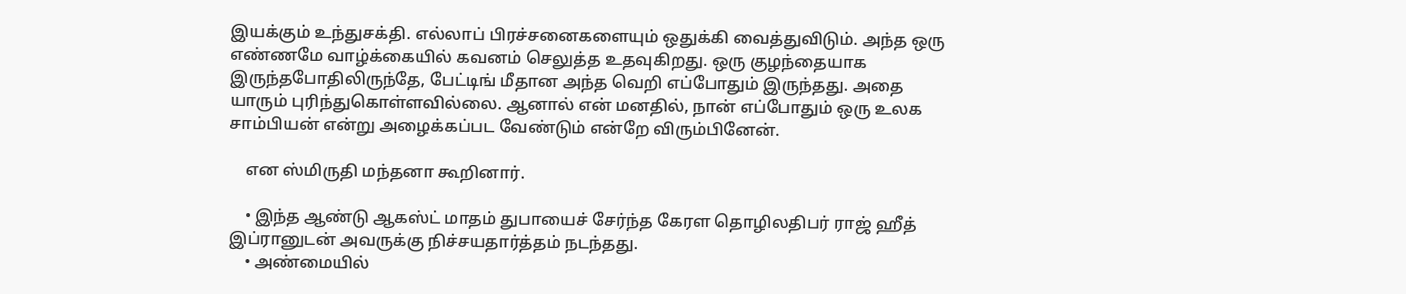இயக்கும் உந்துசக்தி. எல்லாப் பிரச்சனைகளையும் ஒதுக்கி வைத்துவிடும். அந்த ஒரு எண்ணமே வாழ்க்கையில் கவனம் செலுத்த உதவுகிறது. ஒரு குழந்தையாக இருந்தபோதிலிருந்தே, பேட்டிங் மீதான அந்த வெறி எப்போதும் இருந்தது. அதை யாரும் புரிந்துகொள்ளவில்லை. ஆனால் என் மனதில், நான் எப்போதும் ஒரு உலக சாம்பியன் என்று அழைக்கப்பட வேண்டும் என்றே விரும்பினேன்.

    என ஸ்மிருதி மந்தனா கூறினார்.

    • இந்த ஆண்டு ஆகஸ்ட் மாதம் துபாயைச் சேர்ந்த கேரள தொழிலதிபர் ராஜ் ஹீத் இப்ரானுடன் அவருக்கு நிச்சயதார்த்தம் நடந்தது.
    • அண்மையில்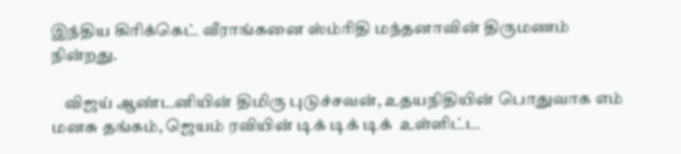இந்திய கிரிக்கெட் வீராங்கனை ஸ்ம்ரிதி மந்தனாவின் திருமணம் நின்றது.

    விஜய் ஆண்டனியின் திமிரு புடுச்சவன், உதயநிதியின் பொதுவாக எம் மனசு தங்கம், ஜெயம் ரவியின் டிக் டிக் டிக்  உள்ளிட்ட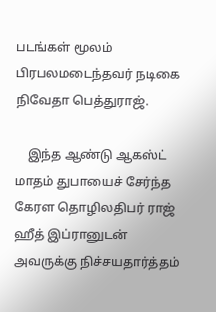படங்கள் மூலம் பிரபலமடைந்தவர் நடிகை நிவேதா பெத்துராஜ்.

    இந்த ஆண்டு ஆகஸ்ட் மாதம் துபாயைச் சேர்ந்த கேரள தொழிலதிபர் ராஜ் ஹீத் இப்ரானுடன் அவருக்கு நிச்சயதார்த்தம்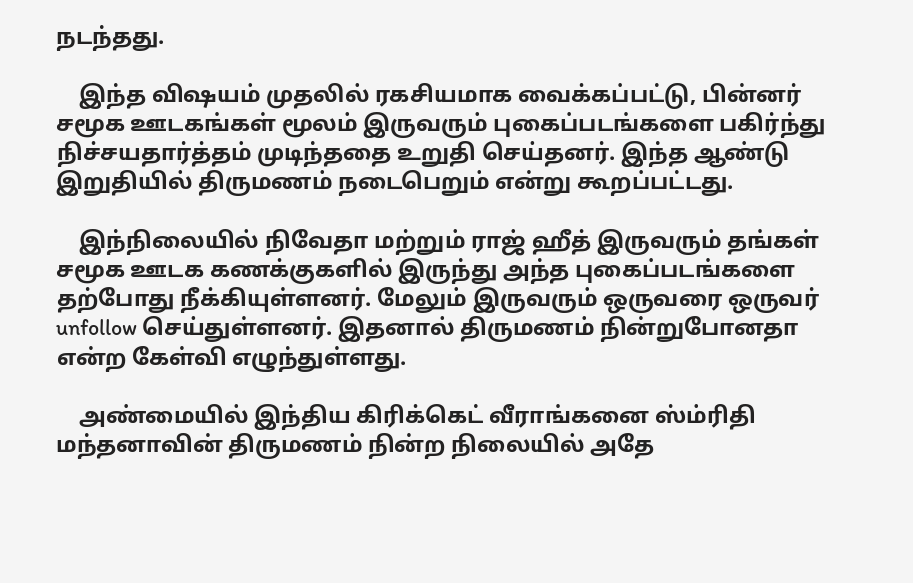நடந்தது.

    இந்த விஷயம் முதலில் ரகசியமாக வைக்கப்பட்டு, பின்னர் சமூக ஊடகங்கள் மூலம் இருவரும் புகைப்படங்களை பகிர்ந்து நிச்சயதார்த்தம் முடிந்ததை உறுதி செய்தனர். இந்த ஆண்டு இறுதியில் திருமணம் நடைபெறும் என்று கூறப்பட்டது.

    இந்நிலையில் நிவேதா மற்றும் ராஜ் ஹீத் இருவரும் தங்கள் சமூக ஊடக கணக்குகளில் இருந்து அந்த புகைப்படங்களை தற்போது நீக்கியுள்ளனர். மேலும் இருவரும் ஒருவரை ஒருவர் unfollow செய்துள்ளனர். இதனால் திருமணம் நின்றுபோனதா என்ற கேள்வி எழுந்துள்ளது.

    அண்மையில் இந்திய கிரிக்கெட் வீராங்கனை ஸ்ம்ரிதி மந்தனாவின் திருமணம் நின்ற நிலையில் அதே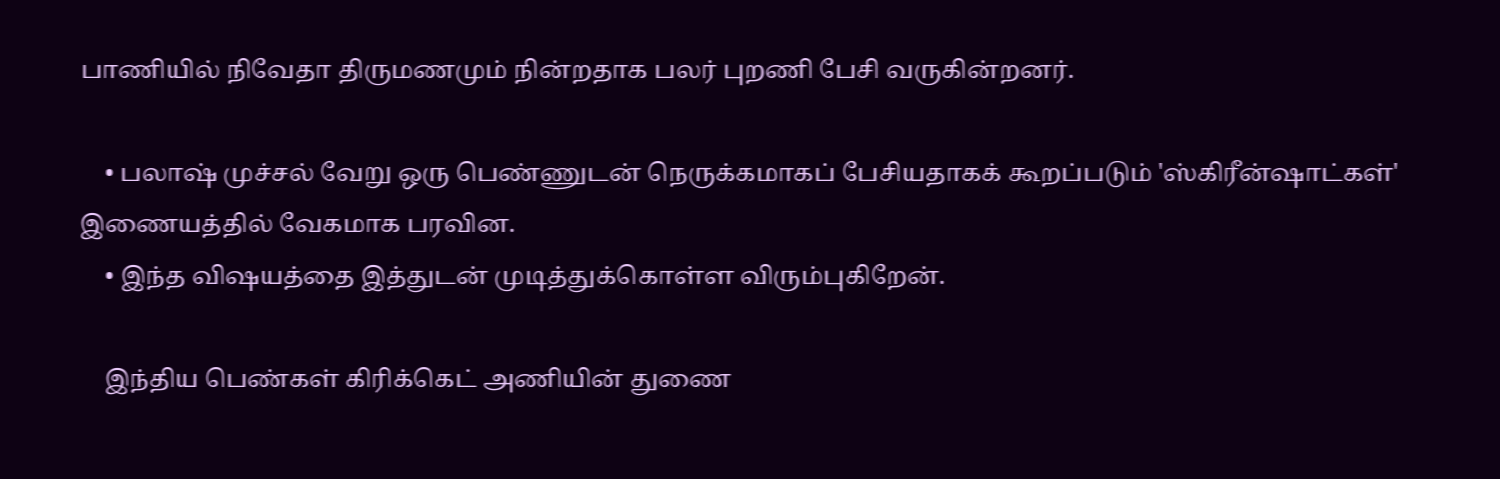பாணியில் நிவேதா திருமணமும் நின்றதாக பலர் புறணி பேசி வருகின்றனர்.

    • பலாஷ் முச்சல் வேறு ஒரு பெண்ணுடன் நெருக்கமாகப் பேசியதாகக் கூறப்படும் 'ஸ்கிரீன்ஷாட்கள்' இணையத்தில் வேகமாக பரவின.
    • இந்த விஷயத்தை இத்துடன் முடித்துக்கொள்ள விரும்புகிறேன்.

    இந்திய பெண்கள் கிரிக்கெட் அணியின் துணை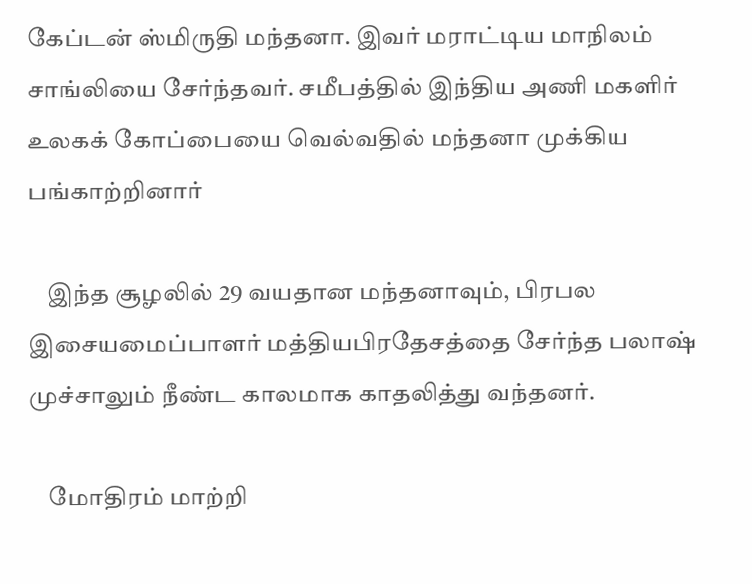கேப்டன் ஸ்மிருதி மந்தனா. இவர் மராட்டிய மாநிலம் சாங்லியை சேர்ந்தவர். சமீபத்தில் இந்திய அணி மகளிர் உலகக் கோப்பையை வெல்வதில் மந்தனா முக்கிய பங்காற்றினார்

    இந்த சூழலில் 29 வயதான மந்தனாவும், பிரபல இசையமைப்பாளர் மத்தியபிரதேசத்தை சேர்ந்த பலாஷ் முச்சாலும் நீண்ட காலமாக காதலித்து வந்தனர்.

    மோதிரம் மாற்றி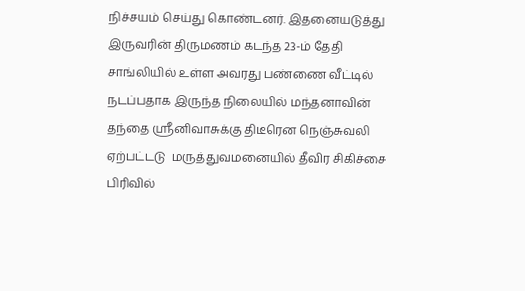நிச்சயம் செய்து கொண்டனர். இதனையடுத்து இருவரின் திருமணம் கடந்த 23-ம் தேதி சாங்லியில் உள்ள அவரது பண்ணை வீட்டில் நடப்பதாக இருந்த நிலையில் மந்தனாவின் தந்தை ஸ்ரீனிவாசுக்கு திடீரென நெஞ்சுவலி ஏற்பட்டடு  மருத்துவமனையில் தீவிர சிகிச்சை பிரிவில்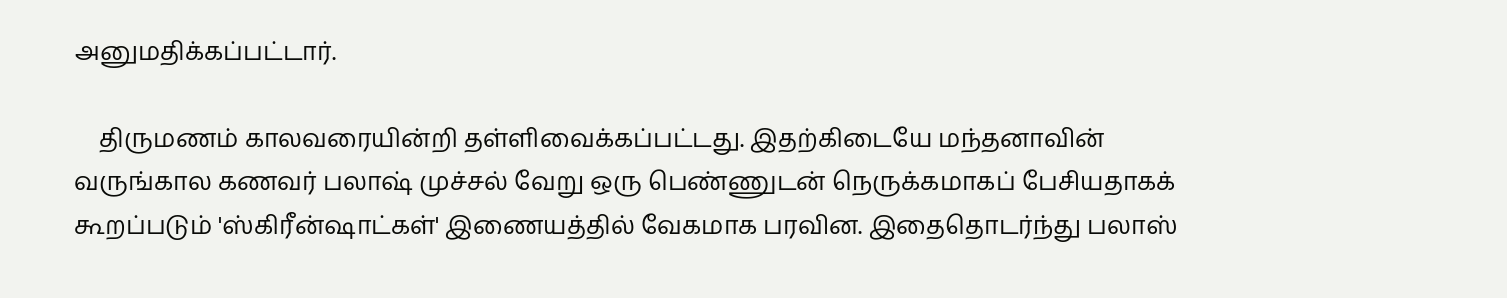அனுமதிக்கப்பட்டார்.

    திருமணம் காலவரையின்றி தள்ளிவைக்கப்பட்டது. இதற்கிடையே மந்தனாவின் வருங்கால கணவர் பலாஷ் முச்சல் வேறு ஒரு பெண்ணுடன் நெருக்கமாகப் பேசியதாகக் கூறப்படும் 'ஸ்கிரீன்ஷாட்கள்' இணையத்தில் வேகமாக பரவின. இதைதொடர்ந்து பலாஸ்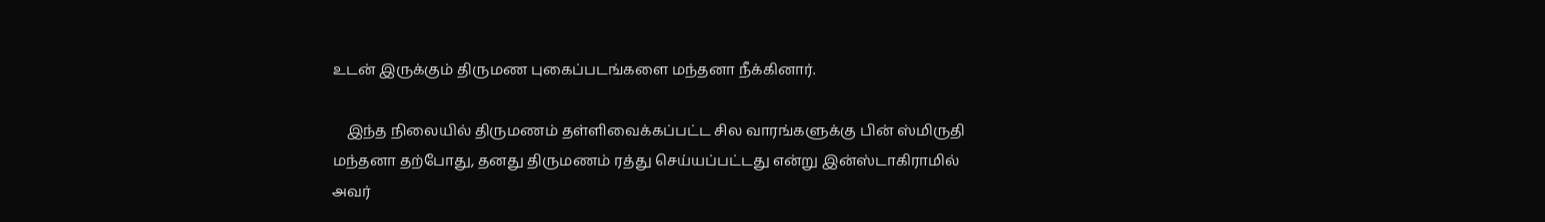உடன் இருக்கும் திருமண புகைப்படங்களை மந்தனா நீக்கினார்.

    இந்த நிலையில் திருமணம் தள்ளிவைக்கப்பட்ட சில வாரங்களுக்கு பின் ஸ்மிருதி மந்தனா தற்போது, தனது திருமணம் ரத்து செய்யப்பட்டது என்று இன்ஸ்டாகிராமில் அவர்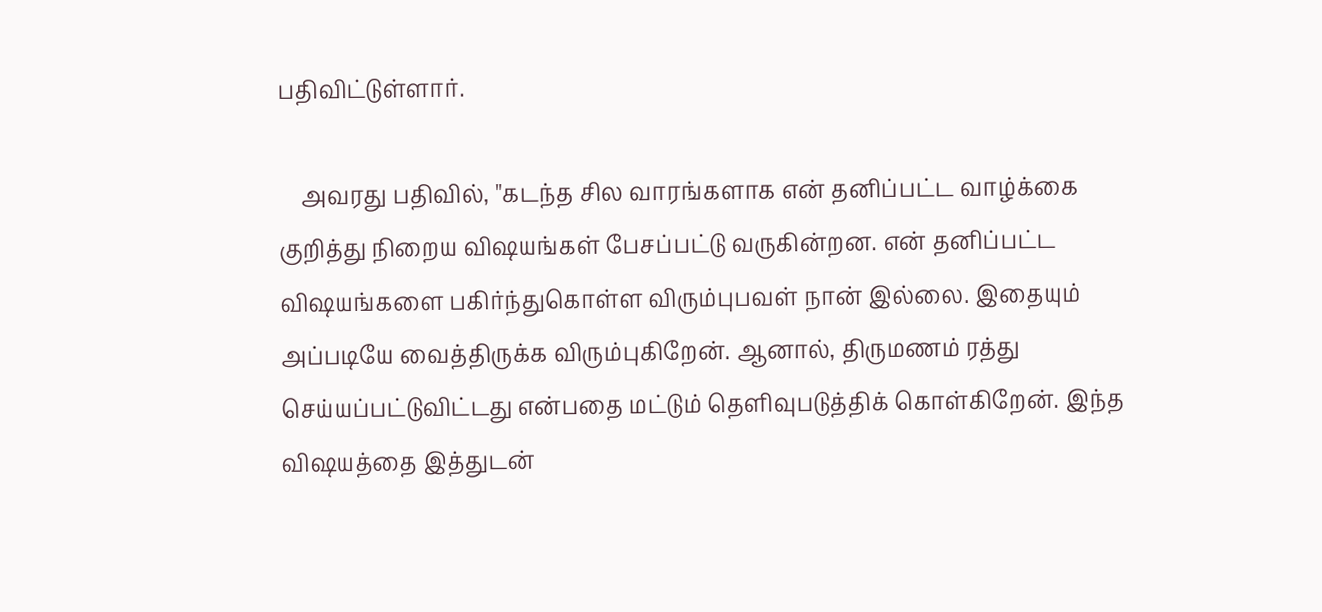பதிவிட்டுள்ளார்.

    அவரது பதிவில், "கடந்த சில வாரங்களாக என் தனிப்பட்ட வாழ்க்கை குறித்து நிறைய விஷயங்கள் பேசப்பட்டு வருகின்றன. என் தனிப்பட்ட விஷயங்களை பகிர்ந்துகொள்ள விரும்புபவள் நான் இல்லை. இதையும் அப்படியே வைத்திருக்க விரும்புகிறேன். ஆனால், திருமணம் ரத்து செய்யப்பட்டுவிட்டது என்பதை மட்டும் தெளிவுபடுத்திக் கொள்கிறேன். இந்த விஷயத்தை இத்துடன்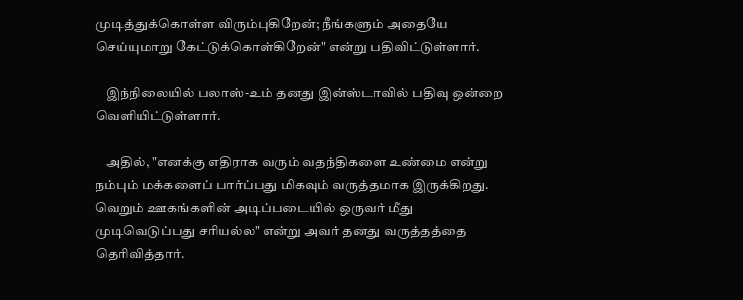முடித்துக்கொள்ள விரும்புகிறேன்; நீங்களும் அதையே செய்யுமாறு கேட்டுக்கொள்கிறேன்" என்று பதிவிட்டுள்ளார்.

    இந்நிலையில் பலாஸ்-உம் தனது இன்ஸ்டாவில் பதிவு ஒன்றை வெளியிட்டுள்ளார்.

    அதில், "எனக்கு எதிராக வரும் வதந்திகளை உண்மை என்று நம்பும் மக்களைப் பார்ப்பது மிகவும் வருத்தமாக இருக்கிறது. வெறும் ஊகங்களின் அடிப்படையில் ஒருவர் மீது முடிவெடுப்பது சரியல்ல" என்று அவர் தனது வருத்தத்தை தெரிவித்தார்.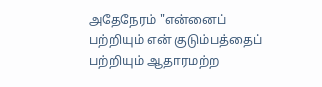அதேநேரம் "என்னைப் பற்றியும் என் குடும்பத்தைப் பற்றியும் ஆதாரமற்ற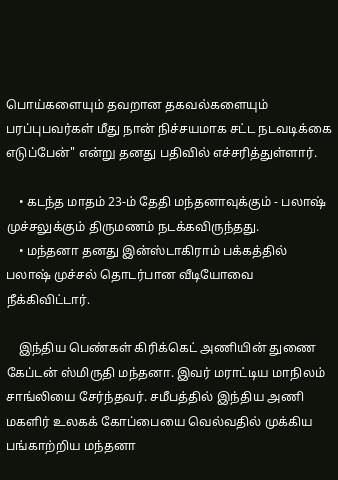பொய்களையும் தவறான தகவல்களையும் பரப்புபவர்கள் மீது நான் நிச்சயமாக சட்ட நடவடிக்கை எடுப்பேன்" என்று தனது பதிவில் எச்சரித்துள்ளார்.

    • கடந்த மாதம் 23-ம் தேதி மந்தனாவுக்கும் - பலாஷ் முச்சலுக்கும் திருமணம் நடக்கவிருந்தது.
    • மந்தனா தனது இன்ஸ்டாகிராம் பக்கத்தில் பலாஷ் முச்சல் தொடர்பான வீடியோவை நீக்கிவிட்டார்.

    இந்திய பெண்கள் கிரிக்கெட் அணியின் துணை கேப்டன் ஸ்மிருதி மந்தனா. இவர் மராட்டிய மாநிலம் சாங்லியை சேர்ந்தவர். சமீபத்தில் இந்திய அணி மகளிர் உலகக் கோப்பையை வெல்வதில் முக்கிய பங்காற்றிய மந்தனா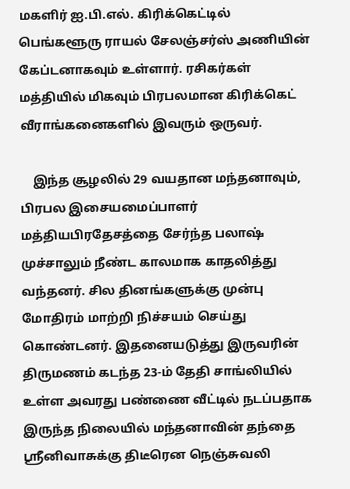மகளிர் ஐ.பி.எல். கிரிக்கெட்டில் பெங்களூரு ராயல் சேலஞ்சர்ஸ் அணியின் கேப்டனாகவும் உள்ளார். ரசிகர்கள் மத்தியில் மிகவும் பிரபலமான கிரிக்கெட் வீராங்கனைகளில் இவரும் ஒருவர்.

    இந்த சூழலில் 29 வயதான மந்தனாவும், பிரபல இசையமைப்பாளர் மத்தியபிரதேசத்தை சேர்ந்த பலாஷ் முச்சாலும் நீண்ட காலமாக காதலித்து வந்தனர். சில தினங்களுக்கு முன்பு மோதிரம் மாற்றி நிச்சயம் செய்து கொண்டனர். இதனையடுத்து இருவரின் திருமணம் கடந்த 23-ம் தேதி சாங்லியில் உள்ள அவரது பண்ணை வீட்டில் நடப்பதாக இருந்த நிலையில் மந்தனாவின் தந்தை ஸ்ரீனிவாசுக்கு திடீரென நெஞ்சுவலி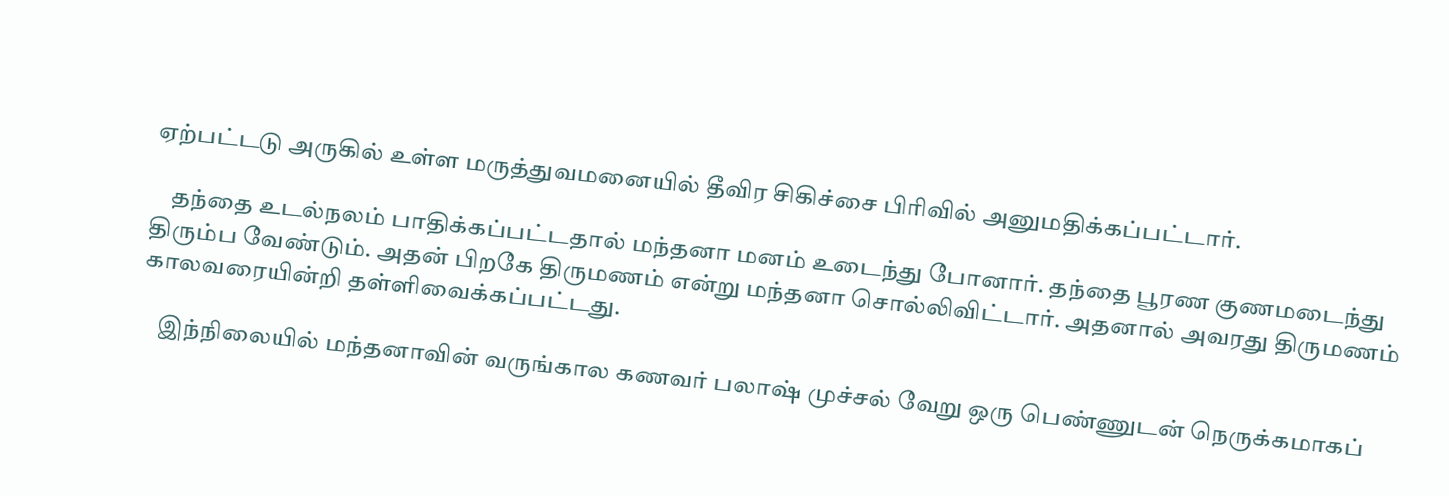ஏற்பட்டடு அருகில் உள்ள மருத்துவமனையில் தீவிர சிகிச்சை பிரிவில் அனுமதிக்கப்பட்டார்.

    தந்தை உடல்நலம் பாதிக்கப்பட்டதால் மந்தனா மனம் உடைந்து போனார். தந்தை பூரண குணமடைந்து திரும்ப வேண்டும். அதன் பிறகே திருமணம் என்று மந்தனா சொல்லிவிட்டார். அதனால் அவரது திருமணம் காலவரையின்றி தள்ளிவைக்கப்பட்டது.

    இந்நிலையில் மந்தனாவின் வருங்கால கணவர் பலாஷ் முச்சல் வேறு ஒரு பெண்ணுடன் நெருக்கமாகப்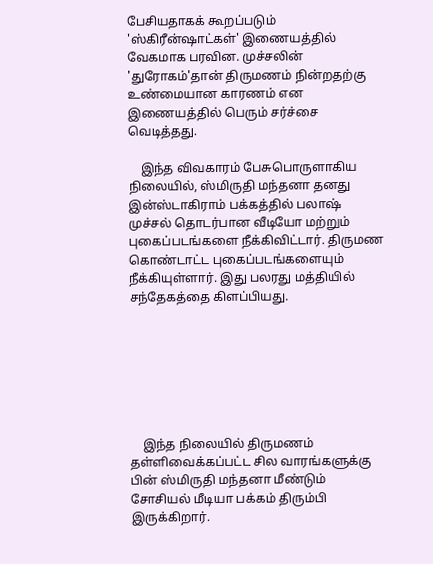பேசியதாகக் கூறப்படும் 'ஸ்கிரீன்ஷாட்கள்' இணையத்தில் வேகமாக பரவின. முச்சலின் 'துரோகம்'தான் திருமணம் நின்றதற்கு உண்மையான காரணம் என இணையத்தில் பெரும் சர்ச்சை வெடித்தது.

    இந்த விவகாரம் பேசுபொருளாகிய நிலையில், ஸ்மிருதி மந்தனா தனது இன்ஸ்டாகிராம் பக்கத்தில் பலாஷ் முச்சல் தொடர்பான வீடியோ மற்றும் புகைப்படங்களை நீக்கிவிட்டார். திருமண கொண்டாட்ட புகைப்படங்களையும் நீக்கியுள்ளார். இது பலரது மத்தியில் சந்தேகத்தை கிளப்பியது.







    இந்த நிலையில் திருமணம் தள்ளிவைக்கப்பட்ட சில வாரங்களுக்கு பின் ஸ்மிருதி மந்தனா மீண்டும் சோசியல் மீடியா பக்கம் திரும்பி இருக்கிறார்.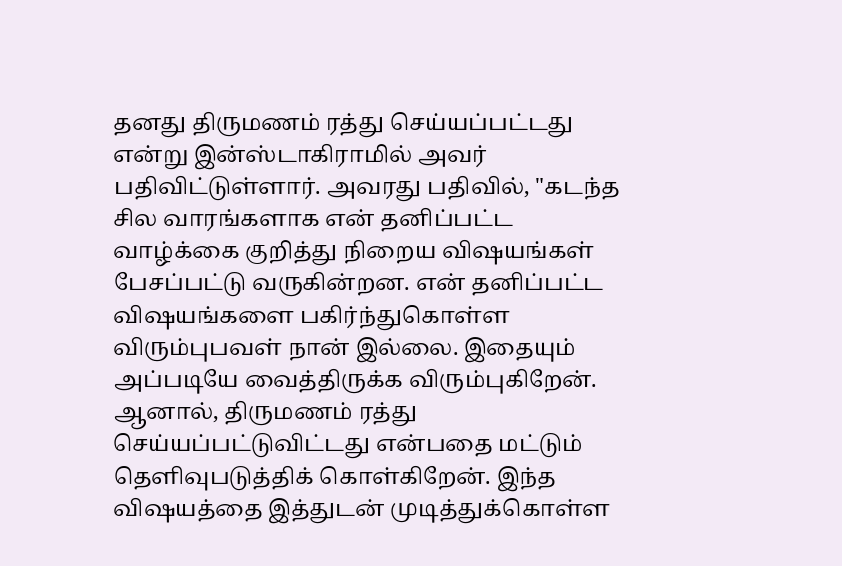தனது திருமணம் ரத்து செய்யப்பட்டது என்று இன்ஸ்டாகிராமில் அவர் பதிவிட்டுள்ளார். அவரது பதிவில், "கடந்த சில வாரங்களாக என் தனிப்பட்ட வாழ்க்கை குறித்து நிறைய விஷயங்கள் பேசப்பட்டு வருகின்றன. என் தனிப்பட்ட விஷயங்களை பகிர்ந்துகொள்ள விரும்புபவள் நான் இல்லை. இதையும் அப்படியே வைத்திருக்க விரும்புகிறேன். ஆனால், திருமணம் ரத்து செய்யப்பட்டுவிட்டது என்பதை மட்டும் தெளிவுபடுத்திக் கொள்கிறேன். இந்த விஷயத்தை இத்துடன் முடித்துக்கொள்ள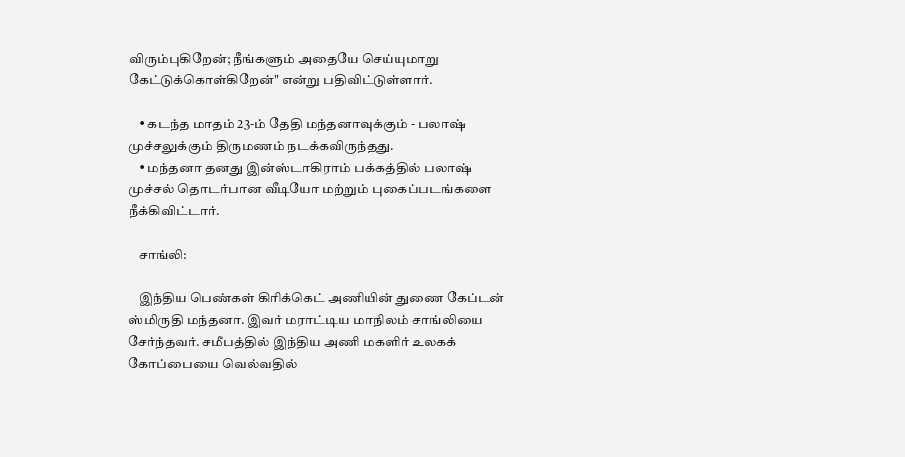விரும்புகிறேன்; நீங்களும் அதையே செய்யுமாறு கேட்டுக்கொள்கிறேன்" என்று பதிவிட்டுள்ளார்.

    • கடந்த மாதம் 23-ம் தேதி மந்தனாவுக்கும் - பலாஷ் முச்சலுக்கும் திருமணம் நடக்கவிருந்தது.
    • மந்தனா தனது இன்ஸ்டாகிராம் பக்கத்தில் பலாஷ் முச்சல் தொடர்பான வீடியோ மற்றும் புகைப்படங்களை நீக்கிவிட்டார்.

    சாங்லி:

    இந்திய பெண்கள் கிரிக்கெட் அணியின் துணை கேப்டன் ஸ்மிருதி மந்தனா. இவர் மராட்டிய மாநிலம் சாங்லியை சேர்ந்தவர். சமீபத்தில் இந்திய அணி மகளிர் உலகக் கோப்பையை வெல்வதில்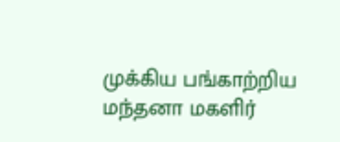முக்கிய பங்காற்றிய மந்தனா மகளிர்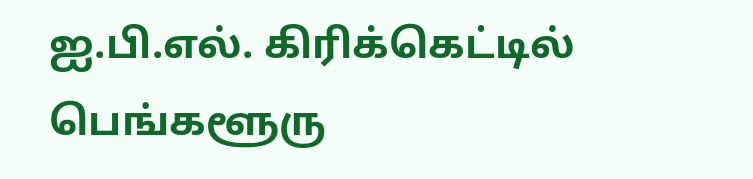ஐ.பி.எல். கிரிக்கெட்டில் பெங்களூரு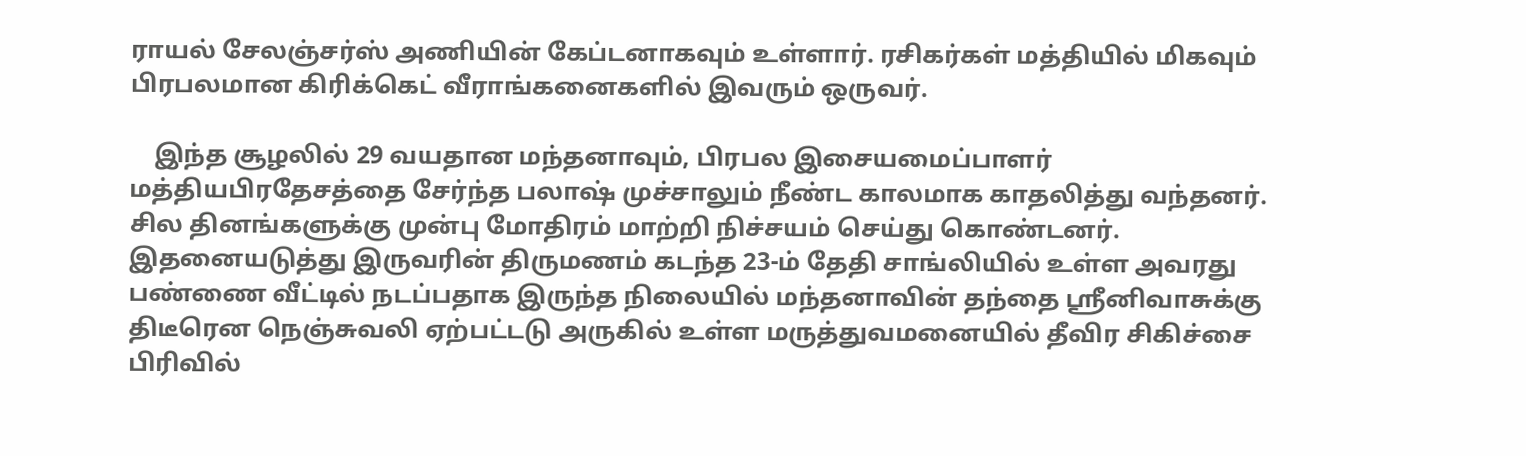ராயல் சேலஞ்சர்ஸ் அணியின் கேப்டனாகவும் உள்ளார். ரசிகர்கள் மத்தியில் மிகவும் பிரபலமான கிரிக்கெட் வீராங்கனைகளில் இவரும் ஒருவர்.

    இந்த சூழலில் 29 வயதான மந்தனாவும், பிரபல இசையமைப்பாளர் மத்தியபிரதேசத்தை சேர்ந்த பலாஷ் முச்சாலும் நீண்ட காலமாக காதலித்து வந்தனர். சில தினங்களுக்கு முன்பு மோதிரம் மாற்றி நிச்சயம் செய்து கொண்டனர். இதனையடுத்து இருவரின் திருமணம் கடந்த 23-ம் தேதி சாங்லியில் உள்ள அவரது பண்ணை வீட்டில் நடப்பதாக இருந்த நிலையில் மந்தனாவின் தந்தை ஸ்ரீனிவாசுக்கு திடீரென நெஞ்சுவலி ஏற்பட்டடு அருகில் உள்ள மருத்துவமனையில் தீவிர சிகிச்சை பிரிவில்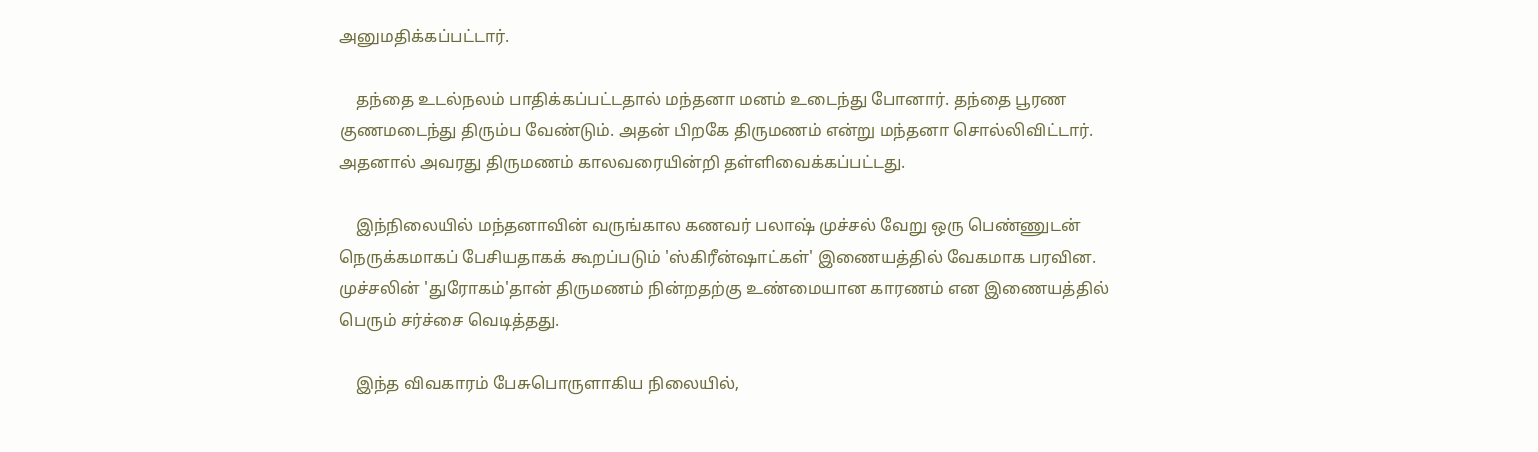அனுமதிக்கப்பட்டார்.

    தந்தை உடல்நலம் பாதிக்கப்பட்டதால் மந்தனா மனம் உடைந்து போனார். தந்தை பூரண குணமடைந்து திரும்ப வேண்டும். அதன் பிறகே திருமணம் என்று மந்தனா சொல்லிவிட்டார். அதனால் அவரது திருமணம் காலவரையின்றி தள்ளிவைக்கப்பட்டது.

    இந்நிலையில் மந்தனாவின் வருங்கால கணவர் பலாஷ் முச்சல் வேறு ஒரு பெண்ணுடன் நெருக்கமாகப் பேசியதாகக் கூறப்படும் 'ஸ்கிரீன்ஷாட்கள்' இணையத்தில் வேகமாக பரவின. முச்சலின் 'துரோகம்'தான் திருமணம் நின்றதற்கு உண்மையான காரணம் என இணையத்தில் பெரும் சர்ச்சை வெடித்தது.

    இந்த விவகாரம் பேசுபொருளாகிய நிலையில்,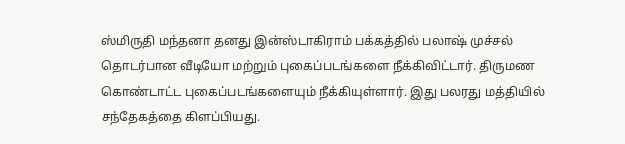ஸ்மிருதி மந்தனா தனது இன்ஸ்டாகிராம் பக்கத்தில் பலாஷ் முச்சல் தொடர்பான வீடியோ மற்றும் புகைப்படங்களை நீக்கிவிட்டார். திருமண கொண்டாட்ட புகைப்படங்களையும் நீக்கியுள்ளார். இது பலரது மத்தியில் சந்தேகத்தை கிளப்பியது.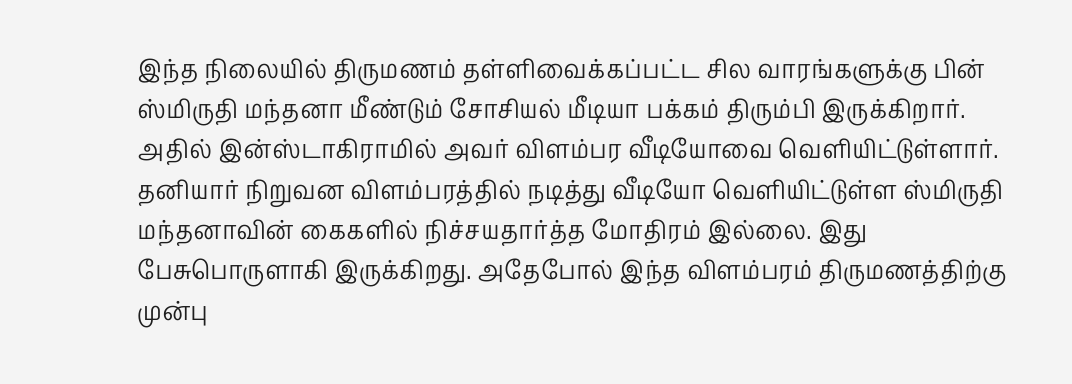இந்த நிலையில் திருமணம் தள்ளிவைக்கப்பட்ட சில வாரங்களுக்கு பின் ஸ்மிருதி மந்தனா மீண்டும் சோசியல் மீடியா பக்கம் திரும்பி இருக்கிறார். அதில் இன்ஸ்டாகிராமில் அவர் விளம்பர வீடியோவை வெளியிட்டுள்ளார். தனியார் நிறுவன விளம்பரத்தில் நடித்து வீடியோ வெளியிட்டுள்ள ஸ்மிருதி மந்தனாவின் கைகளில் நிச்சயதார்த்த மோதிரம் இல்லை. இது பேசுபொருளாகி இருக்கிறது. அதேபோல் இந்த விளம்பரம் திருமணத்திற்கு முன்பு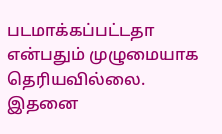படமாக்கப்பட்டதா என்பதும் முழுமையாக தெரியவில்லை. இதனை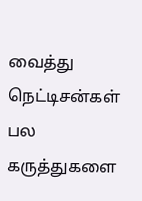வைத்து நெட்டிசன்கள் பல கருத்துகளை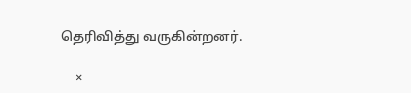தெரிவித்து வருகின்றனர்.

    ×